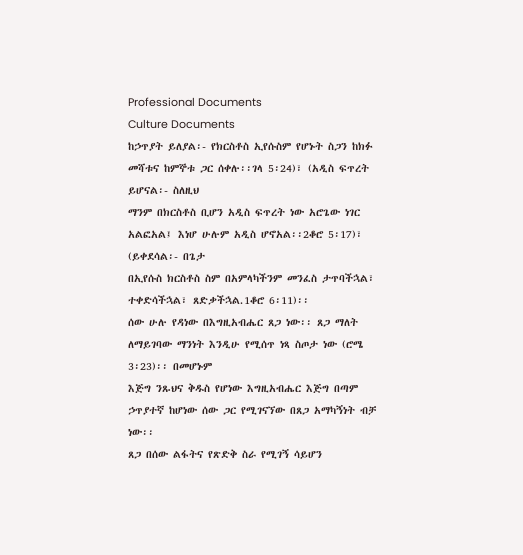Professional Documents
Culture Documents
ከኃጥያት ይለያል፡- የክርስቶስ ኢየሱስም የሆኑት ስጋን ከክፉ መሻቱና ከምኞቱ ጋር ሰቀሉ፡፡ገላ 5፡24)፣ (አዲስ ፍጥረት ይሆናል፡- ስለዚህ
ማንም በክርስቶስ ቢሆን አዲስ ፍጥረት ነው አሮጌው ነገር አልፎአል፤ እነሆ ሁሉም አዲስ ሆኖአል፡፡2ቆሮ 5፡17)፣ (ይቀደሳል፡- በጌታ
በኢየሱስ ክርስቶስ ስም በአምላካችንም መንፈስ ታጥባችኋል፣ ተቀድሳችኋል፣ ጸድቃችኋል.1ቆሮ 6፡11)፡፡
ሰው ሁሉ የዳነው በእግዚአብሔር ጸጋ ነው፡፡ ጸጋ ማለት ለማይገባው ማንነት እንዲሁ የሚሰጥ ነጻ ስጦታ ነው (ሮሜ 3፡23)፡፡ በመሆኑም
እጅግ ንጹህና ቅዱስ የሆነው እግዚአብሔር እጅግ በጣም ኃጥያተኛ ከሆነው ሰው ጋር የሚገናኘው በጸጋ አማካኝነት ብቻ ነው፡፡
ጸጋ በሰው ልፋትና የጽድቅ ስራ የሚገኝ ሳይሆን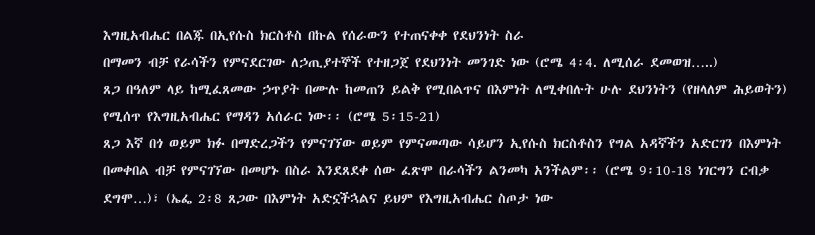እግዚአብሔር በልጁ በኢየሱስ ክርስቶስ በኩል የሰራውን የተጠናቀቀ የደህንነት ስራ
በማመን ብቻ የራሳችን የምናደርገው ለኃጢያተኞች የተዘጋጀ የደህንነት መንገድ ነው (ሮሜ 4፡4. ለሚሰራ ደመወዝ…..)
ጸጋ በዓለም ላይ ከሚፈጸመው ኃጥያት በሙሉ ከመጠን ይልቅ የሚበልጥና በእምነት ለሚቀበሉት ሁሉ ደህንነትን (የዘላለም ሕይወትን)
የሚሰጥ የእግዚአብሔር የማዳን አሰራር ነው፡፡ (ሮሜ 5፡15-21)
ጸጋ እኛ በጎ ወይም ክፉ በማድረጋችን የምናገኘው ወይም የምናመጣው ሳይሆን ኢየሱስ ክርስቶስን የግል አዳኛችን አድርገን በእምነት
በመቀበል ብቻ የምናገኘው በመሆኑ በስራ እንደጸደቀ ሰው ፈጽሞ በራሳችን ልንመካ አንችልም፡፡ (ሮሜ 9፡10-18 ነገርግን ርብቃ
ደግሞ…)፣ (ኤፌ 2፡8 ጸጋው በእምነት አድኗችኋልና ይህም የእግዚአብሔር ስጦታ ነው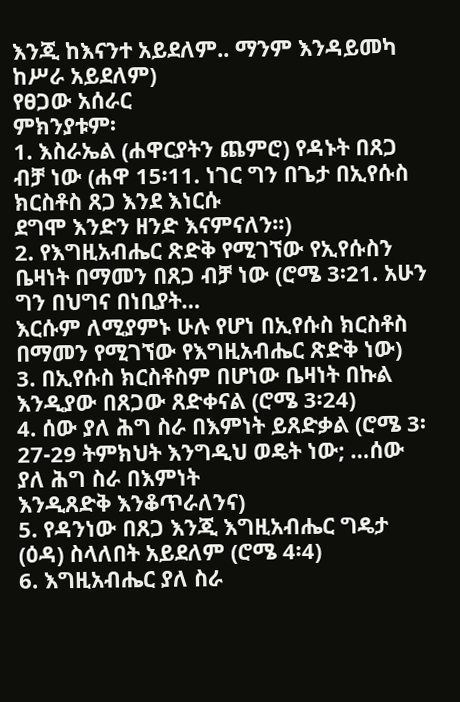እንጂ ከእናንተ አይደለም.. ማንም እንዳይመካ
ከሥራ አይደለም)
የፀጋው አሰራር
ምክንያቱም፡
1. እስራኤል (ሐዋርያትን ጨምሮ) የዳኑት በጸጋ ብቻ ነው (ሐዋ 15፡11. ነገር ግን በጌታ በኢየሱስ ክርስቶስ ጸጋ እንደ እነርሱ
ደግሞ እንድን ዘንድ እናምናለን፡፡)
2. የእግዚአብሔር ጽድቅ የሚገኘው የኢየሱስን ቤዛነት በማመን በጸጋ ብቻ ነው (ሮሜ 3፡21. አሁን ግን በህግና በነቢያት…
እርሱም ለሚያምኑ ሁሉ የሆነ በኢየሱስ ክርስቶስ በማመን የሚገኘው የእግዚአብሔር ጽድቅ ነው)
3. በኢየሱስ ክርስቶስም በሆነው ቤዛነት በኩል እንዲያው በጸጋው ጸድቀናል (ሮሜ 3፡24)
4. ሰው ያለ ሕግ ስራ በእምነት ይጸድቃል (ሮሜ 3፡27-29 ትምክህት እንግዲህ ወዴት ነው; …ሰው ያለ ሕግ ስራ በእምነት
እንዲጸድቅ እንቆጥራለንና)
5. የዳንነው በጸጋ እንጂ እግዚአብሔር ግዴታ (ዕዳ) ስላለበት አይደለም (ሮሜ 4፡4)
6. እግዚአብሔር ያለ ስራ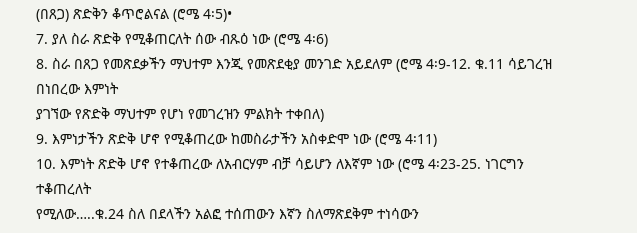(በጸጋ) ጽድቅን ቆጥሮልናል (ሮሜ 4፡5)•
7. ያለ ስራ ጽድቅ የሚቆጠርለት ሰው ብጹዕ ነው (ሮሜ 4፡6)
8. ስራ በጸጋ የመጽደቃችን ማህተም እንጂ የመጽደቂያ መንገድ አይደለም (ሮሜ 4፡9-12. ቁ.11 ሳይገረዝ በነበረው እምነት
ያገኘው የጽድቅ ማህተም የሆነ የመገረዝን ምልክት ተቀበለ)
9. እምነታችን ጽድቅ ሆኖ የሚቆጠረው ከመስራታችን አስቀድሞ ነው (ሮሜ 4፡11)
10. እምነት ጽድቅ ሆኖ የተቆጠረው ለአብርሃም ብቻ ሳይሆን ለእኛም ነው (ሮሜ 4፡23-25. ነገርግን ተቆጠረለት
የሚለው…..ቁ.24 ስለ በደላችን አልፎ ተሰጠውን እኛን ስለማጽደቅም ተነሳውን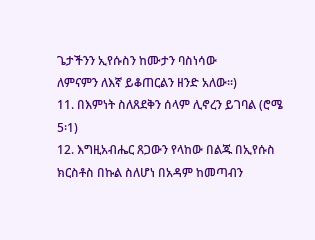ጌታችንን ኢየሱስን ከሙታን ባስነሳው
ለምናምን ለእኛ ይቆጠርልን ዘንድ አለው፡፡)
11. በእምነት ስለጸደቅን ሰላም ሊኖረን ይገባል (ሮሜ 5፡1)
12. እግዚአብሔር ጸጋውን የላከው በልጁ በኢየሱስ ክርስቶስ በኩል ስለሆነ በአዳም ከመጣብን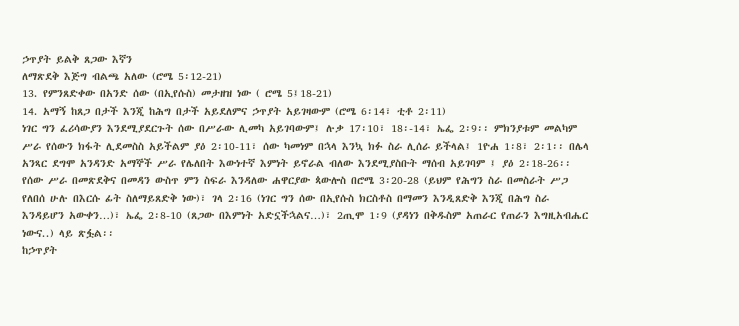ኃጥያት ይልቅ ጸጋው እኛን
ለማጽደቅ እጅግ ብልጫ አለው (ሮሜ 5፡12-21)
13. የምንጸድቀው በአንድ ሰው (በኢየሱስ) መታዘዝ ነው ( ሮሜ 5፤18-21)
14. አማኝ ከጸጋ በታች እንጂ ከሕግ በታች አይደለምና ኃጥያት አይገዛውም (ሮሜ 6፡14፣ ቲቶ 2፡11)
ነገር ግን ፈሪሳውያን እንደሚያደርጉት ሰው በሥራው ሊመካ አይገባውም፤ ሉቃ 17፡10፣ 18፡-14፣ ኤፌ 2፡9፡፡ ምክንያቱም መልካም
ሥራ የሰውን ክፋት ሊደመስስ አይችልም ያዕ 2፡10-11፣ ሰው ካመነም በኋላ እንኳ ክፉ ስራ ሊሰራ ይችላል፤ 1ዮሐ 1፡8፣ 2፡1፡፡ በሌላ
አንጻር ደግሞ አንዳንድ አማኞች ሥራ የሌለበት እውነተኛ እምነት ይኖራል ብለው እንደሚያስቡት ማሰብ አይገባም ፤ ያዕ 2፡18-26፡፡
የሰው ሥራ በመጽደቅና በመዳን ውስጥ ምን ስፍራ እንዳለው ሐዋርያው ጳውሎስ በሮሜ 3፡20-28 (ይህም የሕግን ስራ በመስራት ሥጋ
የለበሰ ሁሉ በእርሱ ፊት ስለማይጸድቅ ነው)፣ ገላ 2፡16 (ነገር ግን ሰው በኢየሱስ ክርስቶስ በማመን እንዲጸድቅ እንጂ በሕግ ስራ
እንዳይሆን አውቀን…)፣ ኤፌ 2፡8-10 (ጸጋው በእምነት አድኗችኋልና…)፣ 2ጢሞ 1፡9 (ያዳነን በቅዱስም አጠራር የጠራን እግዚአብሔር
ነውና..) ላይ ጽፏል፡፡
ከኃጥያት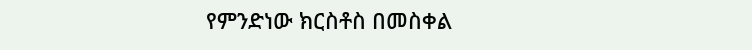የምንድነው ክርስቶስ በመስቀል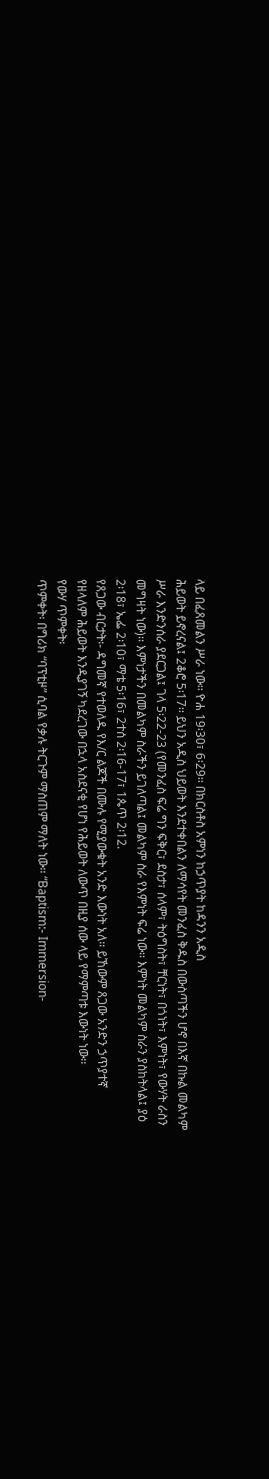ላይ በፈጸመልን ሥራ ነው፡፡ ዮሐ 19፡30፣ 6፡29፡፡ በክርስቶስ አምነን ከኃጥያት ከዳንን አዲስ
ሕይወት ይኖረናል፤ 2ቆሮ 5፡17፡፡ ይህን አዲስ ህይወት እንደተቀበልን ለማሳየት መንፈስ ቅዱስ በውስጣችን ሆኖ በእኛ በኩል መልካም
ሥራ እንድንሰራ ያደርጋል፤ ገላ 5፡22-23 (የመንፈስ ፍሬ ግን ፍቅር፣ ደስታ፣ ሰላም፣ ትዕግስት፣ ቸርነት፣ በጎነት፣ እምነት፣ የውሃት ራስን
መግዛት ነው)፡፡ እምነታችን በመልካም ስራችን ይገለጣል፤ መልካም ስራ የእምነት ፍሬ ነው፡፡ እምነት መልካም ስራን ያስከትላል፤ ያዕ
2፡18፣ ኤፌ 2፡10፣ ማቴ 5፡16፣ 2ተሰ 2፡16-17፣ 1ጴጥ 2፡12.
የጸጋው ብርታት፡- ዳግመኛ የተወለዱ የእ/ር ልጆች በሙሉ የሚያውቁት አንድ እውነት አለ፡፡ ይኸውም ጸጋው አንድን ኃጥያተኛ
የዘላለም ሕይወት እንዲያገኝ ካደረገው በኋላ አስደናቂ የሆነ የሕይወት ለውጥ በዚያ ሰው ላይ የማምጣቱ እውነት ነው፡፡
የውሃ ጥምቀት፡
ጥምቀት፡ በግሪክ “ባፕቲዞ” ሲባል የቃሉ ትርጉም ማስጠም ማለት ነው፡፡ “Baptism:- Immersion-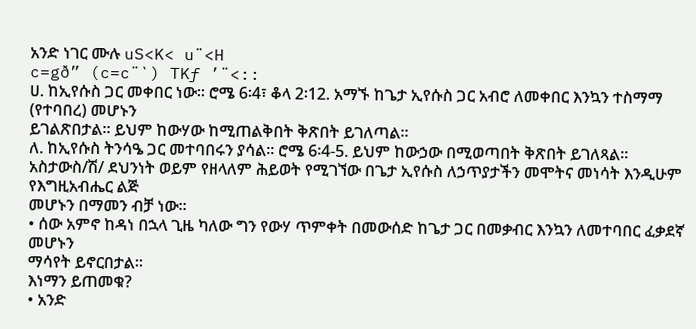አንድ ነገር ሙሉ uS<K< u¨<H
c=gð” (c=c¨`) TKƒ ’¨<::
ሀ. ከኢየሱስ ጋር መቀበር ነው፡፡ ሮሜ 6፡4፣ ቆላ 2፡12. አማኙ ከጌታ ኢየሱስ ጋር አብሮ ለመቀበር እንኳን ተስማማ (የተባበረ) መሆኑን
ይገልጽበታል፡፡ ይህም ከውሃው ከሚጠልቅበት ቅጽበት ይገለጣል፡፡
ለ. ከኢየሱስ ትንሳዔ ጋር መተባበሩን ያሳል፡፡ ሮሜ 6፡4-5. ይህም ከውኃው በሚወጣበት ቅጽበት ይገለጻል፡፡
አስታውስ/ሽ/ ደህንነት ወይም የዘላለም ሕይወት የሚገኘው በጌታ ኢየሱስ ለኃጥያታችን መሞትና መነሳት እንዲሁም የእግዚአብሔር ልጅ
መሆኑን በማመን ብቻ ነው፡፡
• ሰው አምኖ ከዳነ በኋላ ጊዜ ካለው ግን የውሃ ጥምቀት በመውሰድ ከጌታ ጋር በመቃብር እንኳን ለመተባበር ፈቃደኛ መሆኑን
ማሳየት ይኖርበታል፡፡
እነማን ይጠመቁ?
• አንድ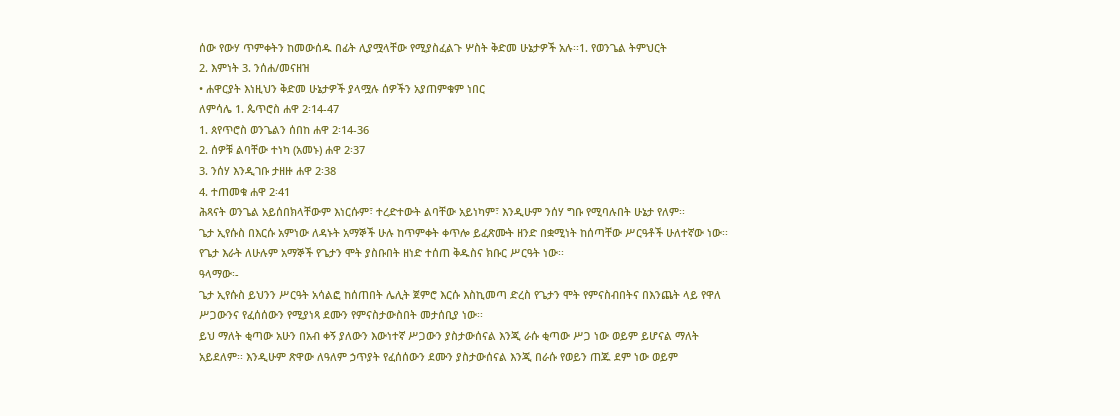ሰው የውሃ ጥምቀትን ከመውሰዱ በፊት ሊያሟላቸው የሚያስፈልጉ ሦስት ቅድመ ሁኔታዎች አሉ፡፡1. የወንጌል ትምህርት
2. እምነት 3. ንሰሐ/መናዘዝ
• ሐዋርያት እነዚህን ቅድመ ሁኔታዎች ያላሟሉ ሰዎችን አያጠምቁም ነበር
ለምሳሌ 1. ጴጥሮስ ሐዋ 2፡14-47
1. ጰየጥሮስ ወንጌልን ሰበከ ሐዋ 2፡14-36
2. ሰዎቹ ልባቸው ተነካ (አመኑ) ሐዋ 2፡37
3. ንሰሃ እንዲገቡ ታዘዙ ሐዋ 2፡38
4. ተጠመቁ ሐዋ 2፡41
ሕጻናት ወንጌል አይሰበክላቸውም እነርሱም፣ ተረድተውት ልባቸው አይነካም፣ እንዲሁም ንሰሃ ግቡ የሚባሉበት ሁኔታ የለም፡፡
ጌታ ኢየሱስ በእርሱ አምነው ለዳኑት አማኞች ሁሉ ከጥምቀት ቀጥሎ ይፈጽሙት ዘንድ በቋሚነት ከሰጣቸው ሥርዓቶች ሁለተኛው ነው፡፡
የጌታ እራት ለሁሉም አማኞች የጌታን ሞት ያስቡበት ዘነድ ተሰጠ ቅዱስና ክቡር ሥርዓት ነው፡፡
ዓላማው፡-
ጌታ ኢየሱስ ይህንን ሥርዓት አሳልፎ ከሰጠበት ሌሊት ጀምሮ እርሱ እስኪመጣ ድረስ የጌታን ሞት የምናስብበትና በእንጨት ላይ የዋለ
ሥጋውንና የፈሰሰውን የሚያነጻ ደሙን የምናስታውስበት መታሰቢያ ነው፡፡
ይህ ማለት ቂጣው አሁን በአብ ቀኝ ያለውን እውነተኛ ሥጋውን ያስታውሰናል እንጂ ራሱ ቂጣው ሥጋ ነው ወይም ይሆናል ማለት
አይደለም፡፡ እንዲሁም ጽዋው ለዓለም ኃጥያት የፈሰሰውን ደሙን ያስታውሰናል እንጂ በራሱ የወይን ጠጁ ደም ነው ወይም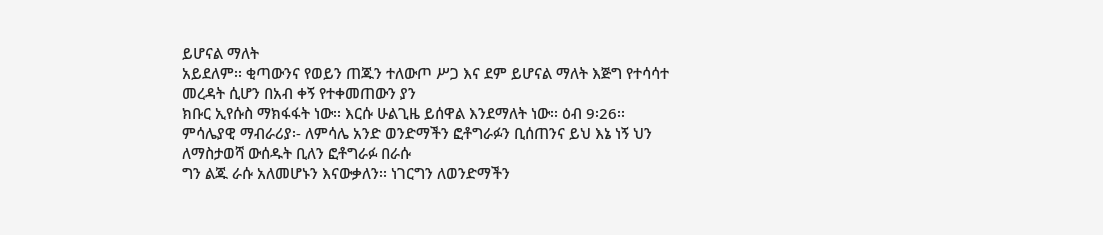ይሆናል ማለት
አይደለም፡፡ ቂጣውንና የወይን ጠጁን ተለውጦ ሥጋ እና ደም ይሆናል ማለት እጅግ የተሳሳተ መረዳት ሲሆን በአብ ቀኝ የተቀመጠውን ያን
ክቡር ኢየሱስ ማክፋፋት ነው፡፡ እርሱ ሁልጊዜ ይሰዋል እንደማለት ነው፡፡ ዕብ 9፡26፡፡
ምሳሌያዊ ማብራሪያ፡- ለምሳሌ አንድ ወንድማችን ፎቶግራፉን ቢሰጠንና ይህ እኔ ነኝ ህን ለማስታወሻ ውሰዱት ቢለን ፎቶግራፉ በራሱ
ግን ልጁ ራሱ አለመሆኑን እናውቃለን፡፡ ነገርግን ለወንድማችን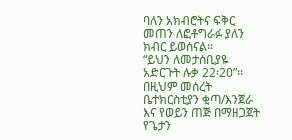ባለን አክብሮትና ፍቅር መጠን ለፎቶግራፉ ያለን ክብር ይወሰናል፡፡
“ይህን ለመታሰቢያዬ አድርጉት ሉቃ 22፡20”፡፡ በዚህም መሰረት ቤተክርስቲያን ቂጣ/እንጀራ እና የወይን ጠጅ በማዘጋጀት የጌታን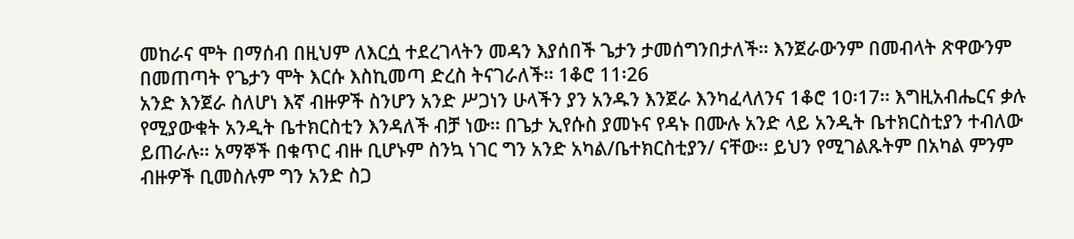መከራና ሞት በማሰብ በዚህም ለእርሷ ተደረገላትን መዳን እያሰበች ጌታን ታመሰግንበታለች፡፡ እንጀራውንም በመብላት ጽዋውንም
በመጠጣት የጌታን ሞት እርሱ እስኪመጣ ድረስ ትናገራለች፡፡ 1ቆሮ 11፡26
አንድ እንጀራ ስለሆነ እኛ ብዙዎች ስንሆን አንድ ሥጋነን ሁላችን ያን አንዱን እንጀራ እንካፈላለንና 1ቆሮ 10፡17፡፡ እግዚአብሔርና ቃሉ
የሚያውቁት አንዲት ቤተክርስቲን እንዳለች ብቻ ነው፡፡ በጌታ ኢየሱስ ያመኑና የዳኑ በሙሉ አንድ ላይ አንዲት ቤተክርስቲያን ተብለው
ይጠራሉ፡፡ አማኞች በቁጥር ብዙ ቢሆኑም ስንኳ ነገር ግን አንድ አካል/ቤተክርስቲያን/ ናቸው፡፡ ይህን የሚገልጹትም በአካል ምንም
ብዙዎች ቢመስሉም ግን አንድ ስጋ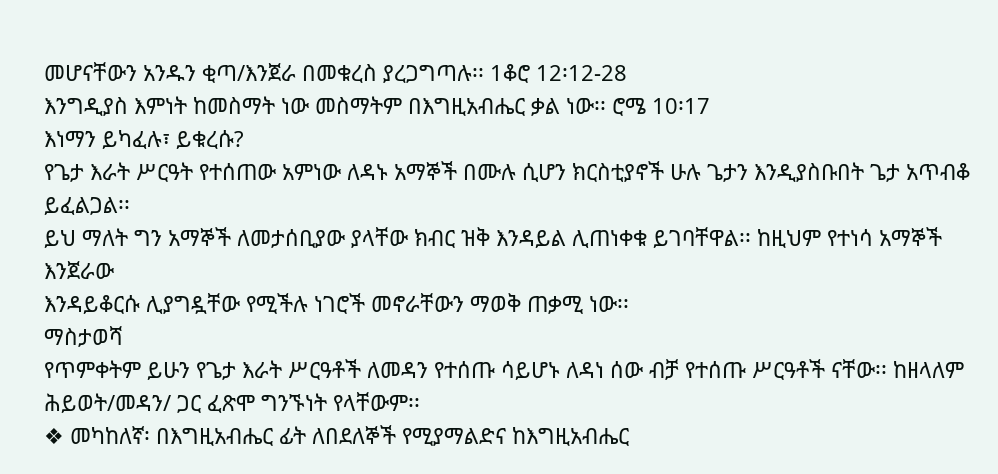መሆናቸውን አንዱን ቂጣ/እንጀራ በመቁረስ ያረጋግጣሉ፡፡ 1ቆሮ 12፡12-28
እንግዲያስ እምነት ከመስማት ነው መስማትም በእግዚአብሔር ቃል ነው፡፡ ሮሜ 10፡17
እነማን ይካፈሉ፣ ይቁረሱ?
የጌታ እራት ሥርዓት የተሰጠው አምነው ለዳኑ አማኞች በሙሉ ሲሆን ክርስቲያኖች ሁሉ ጌታን እንዲያስቡበት ጌታ አጥብቆ ይፈልጋል፡፡
ይህ ማለት ግን አማኞች ለመታሰቢያው ያላቸው ክብር ዝቅ እንዳይል ሊጠነቀቁ ይገባቸዋል፡፡ ከዚህም የተነሳ አማኞች እንጀራው
እንዳይቆርሱ ሊያግዷቸው የሚችሉ ነገሮች መኖራቸውን ማወቅ ጠቃሚ ነው፡፡
ማስታወሻ
የጥምቀትም ይሁን የጌታ እራት ሥርዓቶች ለመዳን የተሰጡ ሳይሆኑ ለዳነ ሰው ብቻ የተሰጡ ሥርዓቶች ናቸው፡፡ ከዘላለም
ሕይወት/መዳን/ ጋር ፈጽሞ ግንኙነት የላቸውም፡፡
❖ መካከለኛ፡ በእግዚአብሔር ፊት ለበደለኞች የሚያማልድና ከእግዚአብሔር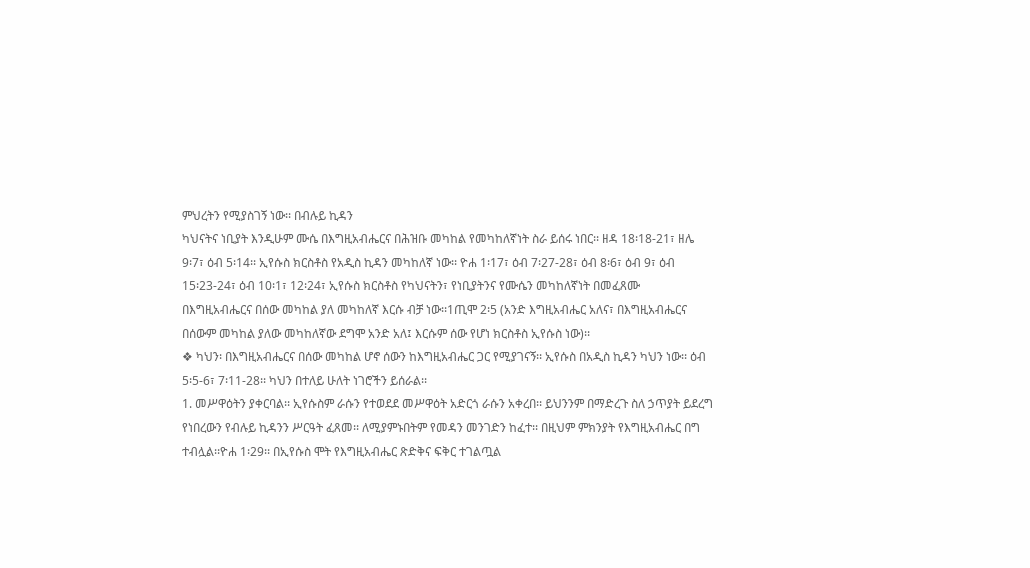ምህረትን የሚያስገኝ ነው፡፡ በብሉይ ኪዳን
ካህናትና ነቢያት እንዲሁም ሙሴ በእግዚአብሔርና በሕዝቡ መካከል የመካከለኛነት ስራ ይሰሩ ነበር፡፡ ዘዳ 18፡18-21፣ ዘሌ
9፡7፣ ዕብ 5፡14፡፡ ኢየሱስ ክርስቶስ የአዲስ ኪዳን መካከለኛ ነው፡፡ ዮሐ 1፡17፣ ዕብ 7፡27-28፣ ዕብ 8፡6፣ ዕብ 9፣ ዕብ
15፡23-24፣ ዕብ 10፡1፣ 12፡24፣ ኢየሱስ ክርስቶስ የካህናትን፣ የነቢያትንና የሙሴን መካከለኛነት በመፈጸሙ
በእግዚአብሔርና በሰው መካከል ያለ መካከለኛ እርሱ ብቻ ነው፡፡1ጢሞ 2፡5 (አንድ እግዚአብሔር አለና፣ በእግዚአብሔርና
በሰውም መካከል ያለው መካከለኛው ደግሞ አንድ አለ፤ እርሱም ሰው የሆነ ክርስቶስ ኢየሱስ ነው)፡፡
❖ ካህን፡ በእግዚአብሔርና በሰው መካከል ሆኖ ሰውን ከእግዚአብሔር ጋር የሚያገናኝ፡፡ ኢየሱስ በአዲስ ኪዳን ካህን ነው፡፡ ዕብ
5፡5-6፣ 7፡11-28፡፡ ካህን በተለይ ሁለት ነገሮችን ይሰራል፡፡
1. መሥዋዕትን ያቀርባል፡፡ ኢየሱስም ራሱን የተወደደ መሥዋዕት አድርጎ ራሱን አቀረበ፡፡ ይህንንም በማድረጉ ስለ ኃጥያት ይደረግ
የነበረውን የብሉይ ኪዳንን ሥርዓት ፈጸመ፡፡ ለሚያምኑበትም የመዳን መንገድን ከፈተ፡፡ በዚህም ምክንያት የእግዚአብሔር በግ
ተብሏል፡፡ዮሐ 1፡29፡፡ በኢየሱስ ሞት የእግዚአብሔር ጽድቅና ፍቅር ተገልጧል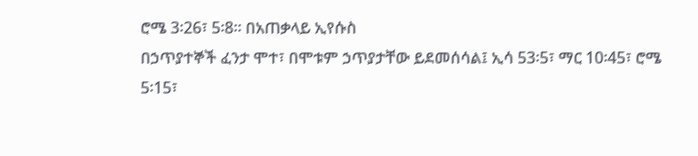ሮሜ 3፡26፣ 5፡8፡፡ በአጠቃላይ ኢየሱስ
በኃጥያተኞች ፈንታ ሞተ፣ በሞቱም ኃጥያታቸው ይደመሰሳል፤ ኢሳ 53፡5፣ ማር 10፡45፣ ሮሜ 5፡15፣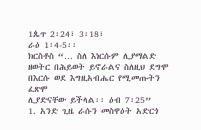1ጴጥ 2፡24፣ 3፡18፣
ራዕ 1፡4-5፡፡
ክርስቶስ “… ስለ እነርሱም ሊያማልድ ዘወትር በሕይወት ይኖራልና ስለዚህ ደግሞ በእርሱ ወደ እግዚአብሔር የሚመጡትን ፈጽሞ
ሊያድናቸው ይችላል፡፡ ዕብ 7፡25”
1. አንድ ጊዜ ራሱን መስዋዕት አድርጎ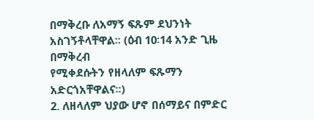በማቅረቡ ለአማኝ ፍጹም ደህንነት አስገኝቶላቸዋል፡፡ (ዕብ 10፡14 አንድ ጊዜ በማቅረብ
የሚቀደሱትን የዘላለም ፍጹማን አድርጎአቸዋልና፡፡)
2. ለዘላለም ህያው ሆኖ በሰማይና በምድር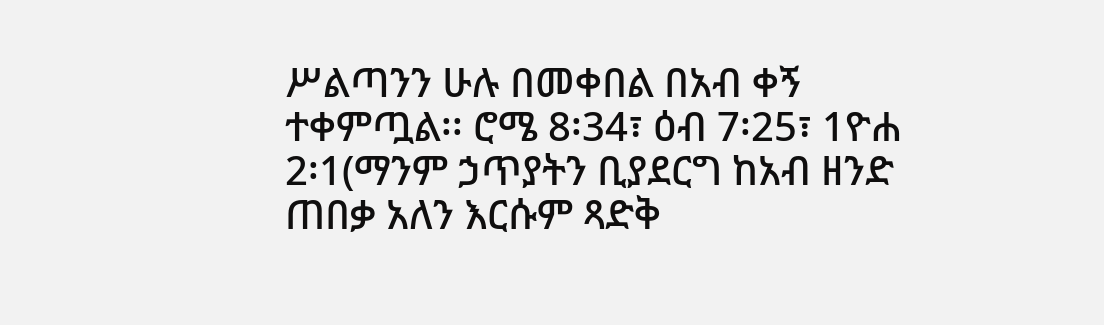ሥልጣንን ሁሉ በመቀበል በአብ ቀኝ ተቀምጧል፡፡ ሮሜ 8፡34፣ ዕብ 7፡25፣ 1ዮሐ
2፡1(ማንም ኃጥያትን ቢያደርግ ከአብ ዘንድ ጠበቃ አለን እርሱም ጻድቅ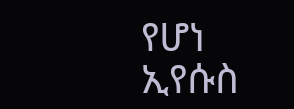የሆነ ኢየሱስ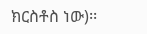ክርስቶስ ነው)፡፡